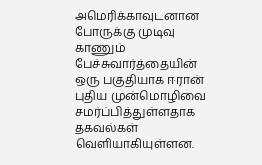அமெரிக்காவுடனான போருக்கு முடிவு காணும் பேச்சுவார்த்தையின் ஒரு பகுதியாக ஈரான் புதிய முன்மொழிவை சமர்ப்பித்துள்ளதாக தகவல்கள் வெளியாகியுள்ளன.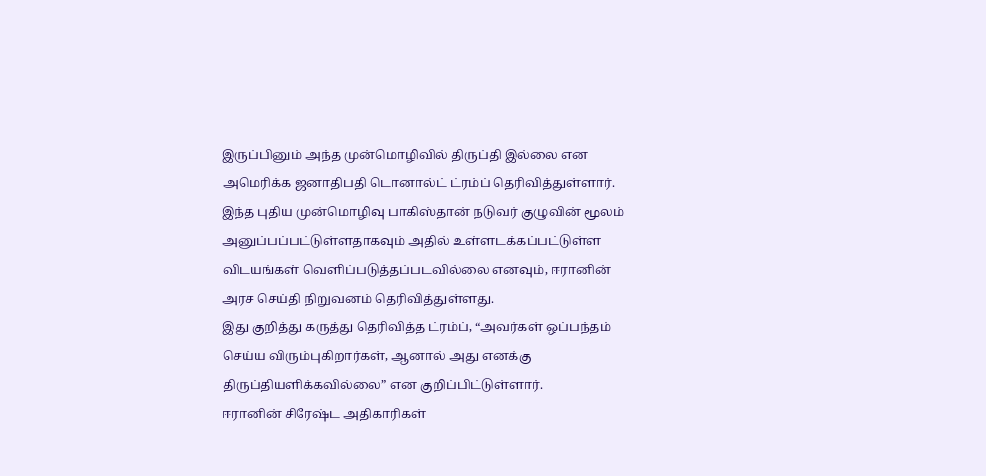இருப்பினும் அந்த முன்மொழிவில் திருப்தி இல்லை என அமெரிக்க ஜனாதிபதி டொனால்ட் ட்ரம்ப் தெரிவித்துள்ளார்.
இந்த புதிய முன்மொழிவு பாகிஸ்தான் நடுவர் குழுவின் மூலம் அனுப்பப்பட்டுள்ளதாகவும் அதில் உள்ளடக்கப்பட்டுள்ள விடயங்கள் வெளிப்படுத்தப்படவில்லை எனவும், ஈரானின் அரச செய்தி நிறுவனம் தெரிவித்துள்ளது.
இது குறித்து கருத்து தெரிவித்த ட்ரம்ப், “அவர்கள் ஒப்பந்தம் செய்ய விரும்புகிறார்கள், ஆனால் அது எனக்கு திருப்தியளிக்கவில்லை” என குறிப்பிட்டுள்ளார்.
ஈரானின் சிரேஷ்ட அதிகாரிகள்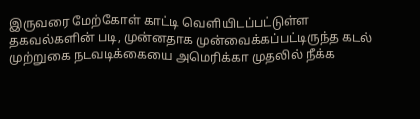இருவரை மேற்கோள் காட்டி வெளியிடப்பட்டுள்ள தகவல்களின் படி, முன்னதாக முன்வைக்கப்பட்டிருந்த கடல் முற்றுகை நடவடிக்கையை அமெரிக்கா முதலில் நீக்க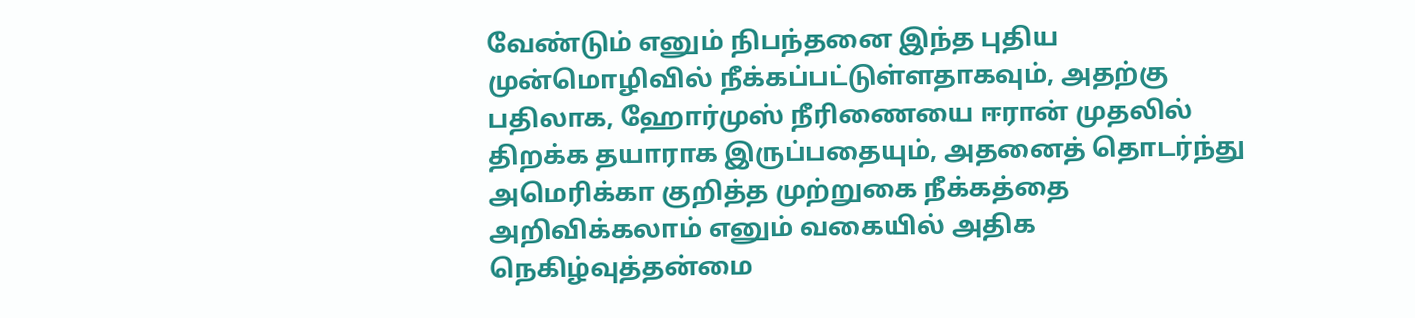வேண்டும் எனும் நிபந்தனை இந்த புதிய முன்மொழிவில் நீக்கப்பட்டுள்ளதாகவும், அதற்கு பதிலாக, ஹோர்முஸ் நீரிணையை ஈரான் முதலில் திறக்க தயாராக இருப்பதையும், அதனைத் தொடர்ந்து அமெரிக்கா குறித்த முற்றுகை நீக்கத்தை அறிவிக்கலாம் எனும் வகையில் அதிக நெகிழ்வுத்தன்மை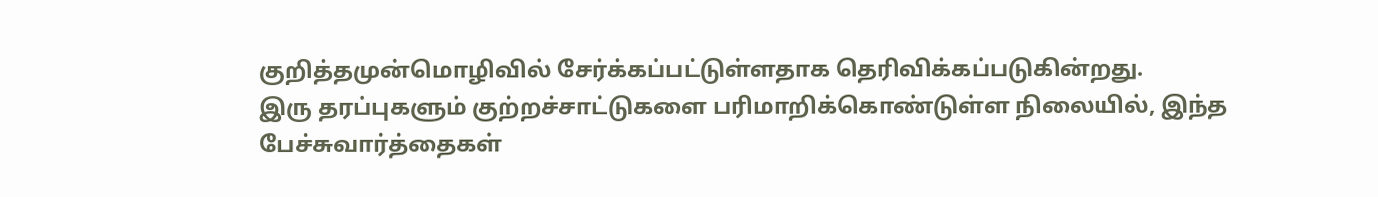குறித்தமுன்மொழிவில் சேர்க்கப்பட்டுள்ளதாக தெரிவிக்கப்படுகின்றது.
இரு தரப்புகளும் குற்றச்சாட்டுகளை பரிமாறிக்கொண்டுள்ள நிலையில், இந்த பேச்சுவார்த்தைகள்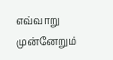எவ்வாறு முன்னேறும்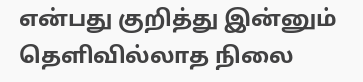என்பது குறித்து இன்னும் தெளிவில்லாத நிலை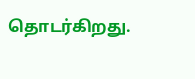தொடர்கிறது.